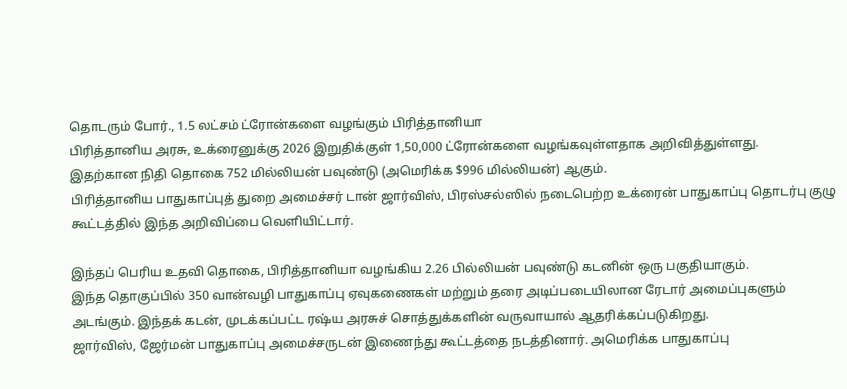தொடரும் போர்., 1.5 லட்சம் ட்ரோன்களை வழங்கும் பிரித்தானியா
பிரித்தானிய அரசு, உக்ரைனுக்கு 2026 இறுதிக்குள் 1,50,000 ட்ரோன்களை வழங்கவுள்ளதாக அறிவித்துள்ளது.
இதற்கான நிதி தொகை 752 மில்லியன் பவுண்டு (அமெரிக்க $996 மில்லியன்) ஆகும்.
பிரித்தானிய பாதுகாப்புத் துறை அமைச்சர் டான் ஜார்விஸ், பிரஸ்சல்ஸில் நடைபெற்ற உக்ரைன் பாதுகாப்பு தொடர்பு குழு கூட்டத்தில் இந்த அறிவிப்பை வெளியிட்டார்.

இந்தப் பெரிய உதவி தொகை, பிரித்தானியா வழங்கிய 2.26 பில்லியன் பவுண்டு கடனின் ஒரு பகுதியாகும்.
இந்த தொகுப்பில் 350 வான்வழி பாதுகாப்பு ஏவுகணைகள் மற்றும் தரை அடிப்படையிலான ரேடார் அமைப்புகளும் அடங்கும். இந்தக் கடன், முடக்கப்பட்ட ரஷ்ய அரசுச் சொத்துக்களின் வருவாயால் ஆதரிக்கப்படுகிறது.
ஜார்விஸ், ஜேர்மன் பாதுகாப்பு அமைச்சருடன் இணைந்து கூட்டத்தை நடத்தினார். அமெரிக்க பாதுகாப்பு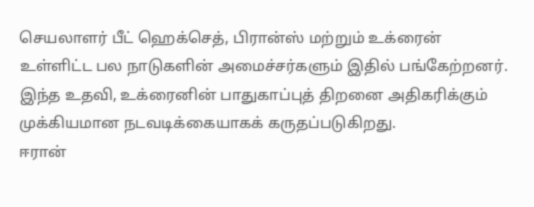செயலாளர் பீட் ஹெக்செத், பிரான்ஸ் மற்றும் உக்ரைன் உள்ளிட்ட பல நாடுகளின் அமைச்சர்களும் இதில் பங்கேற்றனர்.
இந்த உதவி, உக்ரைனின் பாதுகாப்புத் திறனை அதிகரிக்கும் முக்கியமான நடவடிக்கையாகக் கருதப்படுகிறது.
ஈரான்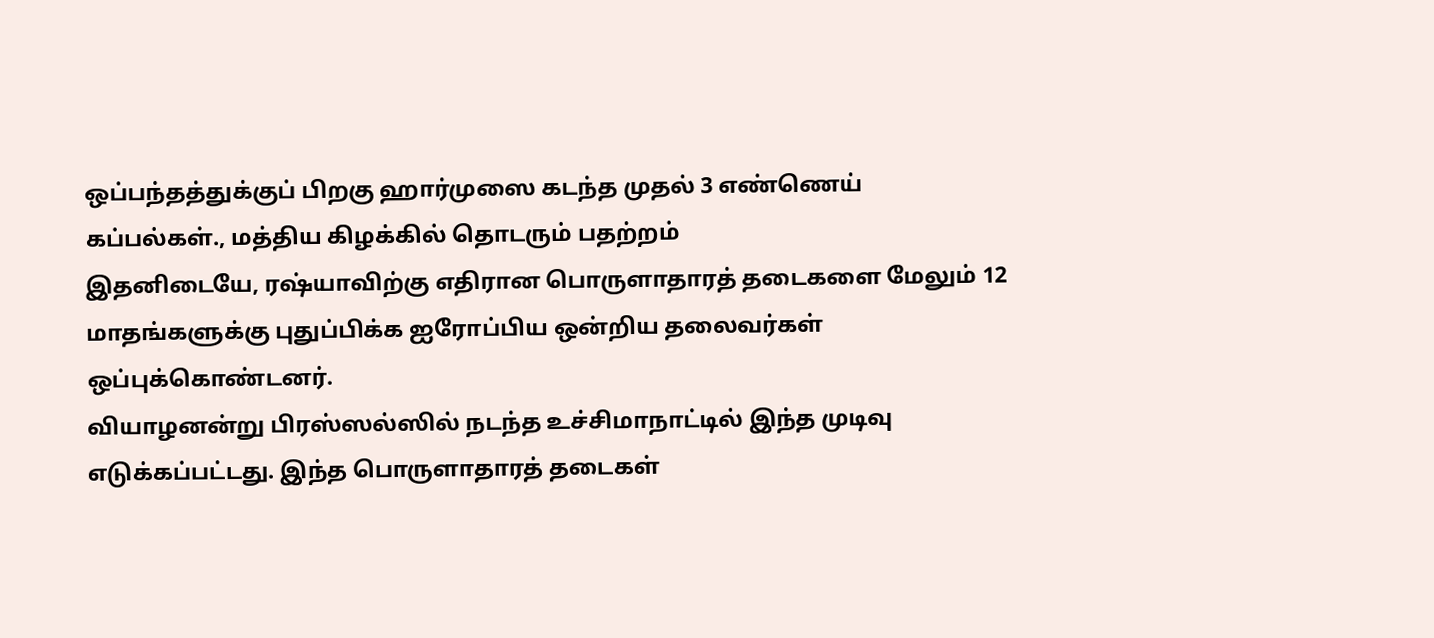ஒப்பந்தத்துக்குப் பிறகு ஹார்முஸை கடந்த முதல் 3 எண்ணெய் கப்பல்கள்., மத்திய கிழக்கில் தொடரும் பதற்றம்
இதனிடையே, ரஷ்யாவிற்கு எதிரான பொருளாதாரத் தடைகளை மேலும் 12 மாதங்களுக்கு புதுப்பிக்க ஐரோப்பிய ஒன்றிய தலைவர்கள் ஒப்புக்கொண்டனர்.
வியாழனன்று பிரஸ்ஸல்ஸில் நடந்த உச்சிமாநாட்டில் இந்த முடிவு எடுக்கப்பட்டது. இந்த பொருளாதாரத் தடைகள்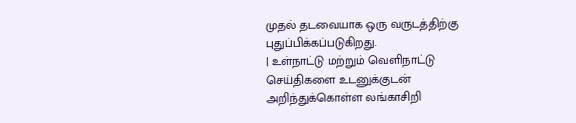முதல் தடவையாக ஒரு வருடத்திற்கு புதுப்பிக்கப்படுகிறது.
| உள்நாட்டு மற்றும் வெளிநாட்டு செய்திகளை உடனுக்குடன் அறிந்துக்கொள்ள லங்காசிறி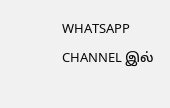WHATSAPP CHANNEL இல்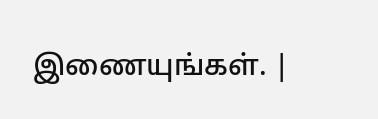இணையுங்கள். |